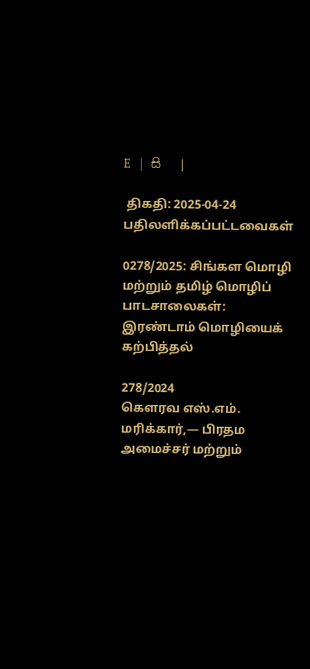E   |   සි   |

 திகதி: 2025-04-24   பதிலளிக்கப்பட்டவைகள்

0278/2025: சிங்கள மொழி மற்றும் தமிழ் மொழிப் பாடசாலைகள்: இரண்டாம் மொழியைக் கற்பித்தல்

278/2024
கௌரவ எஸ்.எம். மரிக்கார்,— பிரதம அமைச்சர் மற்றும்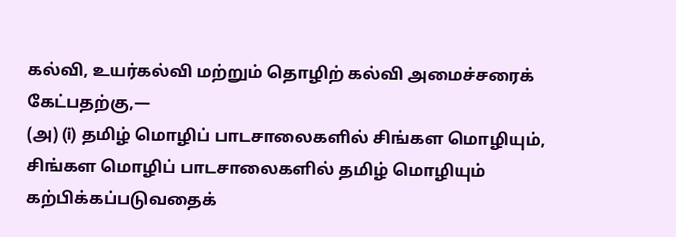கல்வி, உயர்கல்வி மற்றும் தொழிற் கல்வி அமைச்சரைக் கேட்பதற்கு,—
(அ) (i) தமிழ் மொழிப் பாடசாலைகளில் சிங்கள மொழியும், சிங்கள மொழிப் பாடசாலைகளில் தமிழ் மொழியும் கற்பிக்கப்படுவதைக்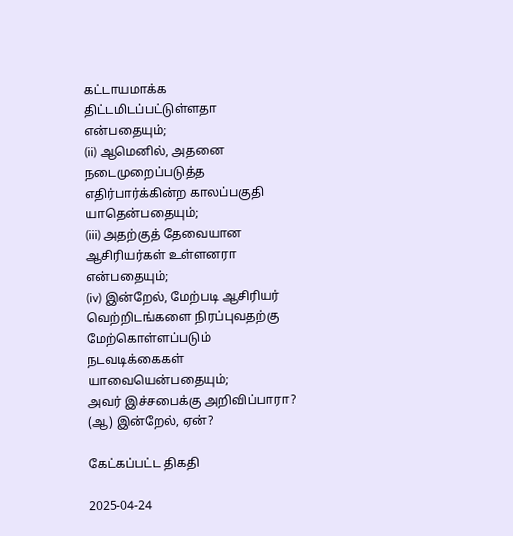கட்டாயமாக்க திட்டமிடப்பட்டுள்ளதா என்பதையும்;
(ii) ஆமெனில், அதனை நடைமுறைப்படுத்த எதிர்பார்க்கின்ற காலப்பகுதி யாதென்பதையும்;
(iii) அதற்குத் தேவையான ஆசிரியர்கள் உள்ளனரா என்பதையும்;
(iv) இன்றேல், மேற்படி ஆசிரியர் வெற்றிடங்களை நிரப்புவதற்கு மேற்கொள்ளப்படும் நடவடிக்கைகள் யாவையென்பதையும்;
அவர் இச்சபைக்கு அறிவிப்பாரா?
(ஆ) இன்றேல், ஏன்?

கேட்கப்பட்ட திகதி

2025-04-24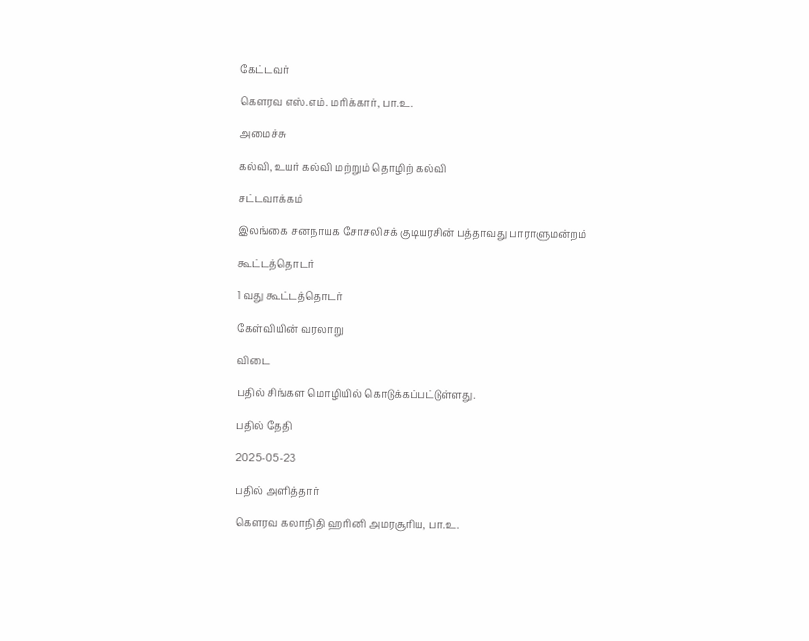கேட்டவர்

கௌரவ எஸ்.எம். மரிக்கார், பா.உ.

அமைச்சு

கல்வி, உயர் கல்வி மற்றும் தொழிற் கல்வி

சட்டவாக்கம்

இலங்கை சனநாயக சோசலிசக் குடியரசின் பத்தாவது பாராளுமன்றம்

கூட்டத்தொடர்

1 வது கூட்டத்தொடர்

கேள்வியின் வரலாறு

விடை

பதில் சிங்கள மொழியில் கொடுக்கப்பட்டுள்ளது.

பதில் தேதி

2025-05-23

பதில் அளித்தார்

கௌரவ கலாநிதி ஹரினி அமரசூரிய, பா.உ.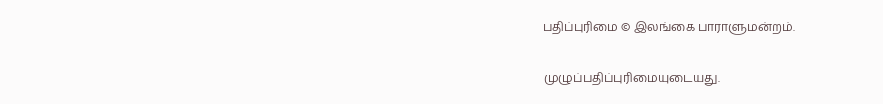பதிப்புரிமை © இலங்கை பாராளுமன்றம்.

முழுப்பதிப்புரிமையுடையது.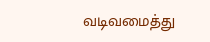வடிவமைத்து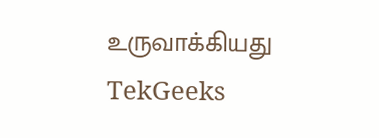உருவாக்கியது  TekGeeks